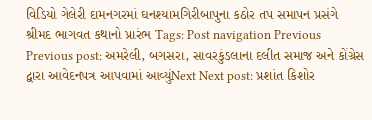વિડિયો ગેલેરી દામનગરમાં ઘનશ્યામગિરીબાપુના કઠોર તપ સમાપન પ્રસંગે શ્રીમદ ભાગવત કથાનો પ્રારંભ Tags: Post navigation Previous Previous post: અમરેલી, બગસરા, સાવરકુંડલાના દલીત સમાજ અને કોંગ્રેસ દ્વારા આવેદનપત્ર આપવામાં આવ્યુંNext Next post: પ્રશાંત કિશોર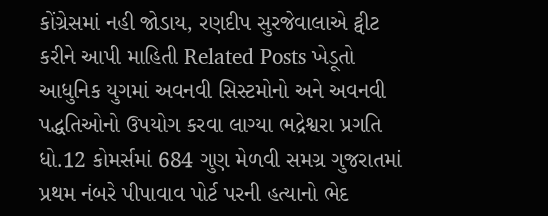કોંગ્રેસમાં નહી જોડાય, રણદીપ સુરજેવાલાએ ટ્વીટ કરીને આપી માહિતી Related Posts ખેડૂતો આધુનિક યુગમાં અવનવી સિસ્ટમોનો અને અવનવી પદ્ધતિઓનો ઉપયોગ કરવા લાગ્યા ભદ્રેશ્વરા પ્રગતિ ધો.12 કોમર્સમાં 684 ગુણ મેળવી સમગ્ર ગુજરાતમાં પ્રથમ નંબરે પીપાવાવ પોર્ટ પરની હત્યાનો ભેદ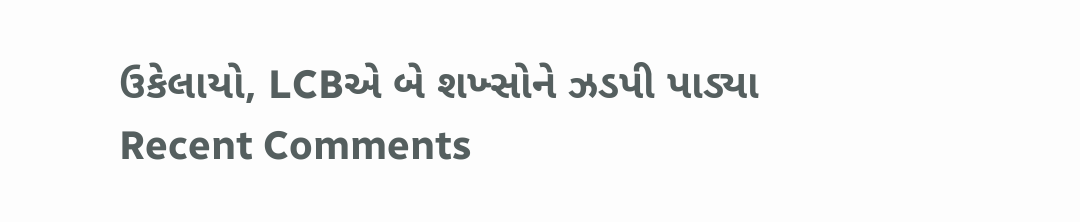ઉકેલાયો, LCBએ બે શખ્સોને ઝડપી પાડ્યા
Recent Comments